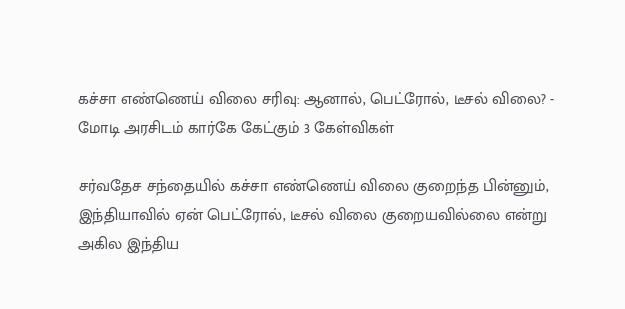கச்சா எண்ணெய் விலை சரிவு: ஆனால், பெட்ரோல், டீசல் விலை? - மோடி அரசிடம் கார்கே கேட்கும் 3 கேள்விகள்

சர்வதேச சந்தையில் கச்சா எண்ணெய் விலை குறைந்த பின்னும், இந்தியாவில் ஏன் பெட்ரோல், டீசல் விலை குறையவில்லை என்று அகில இந்திய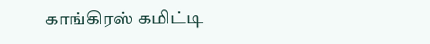காங்கிரஸ் கமிட்டி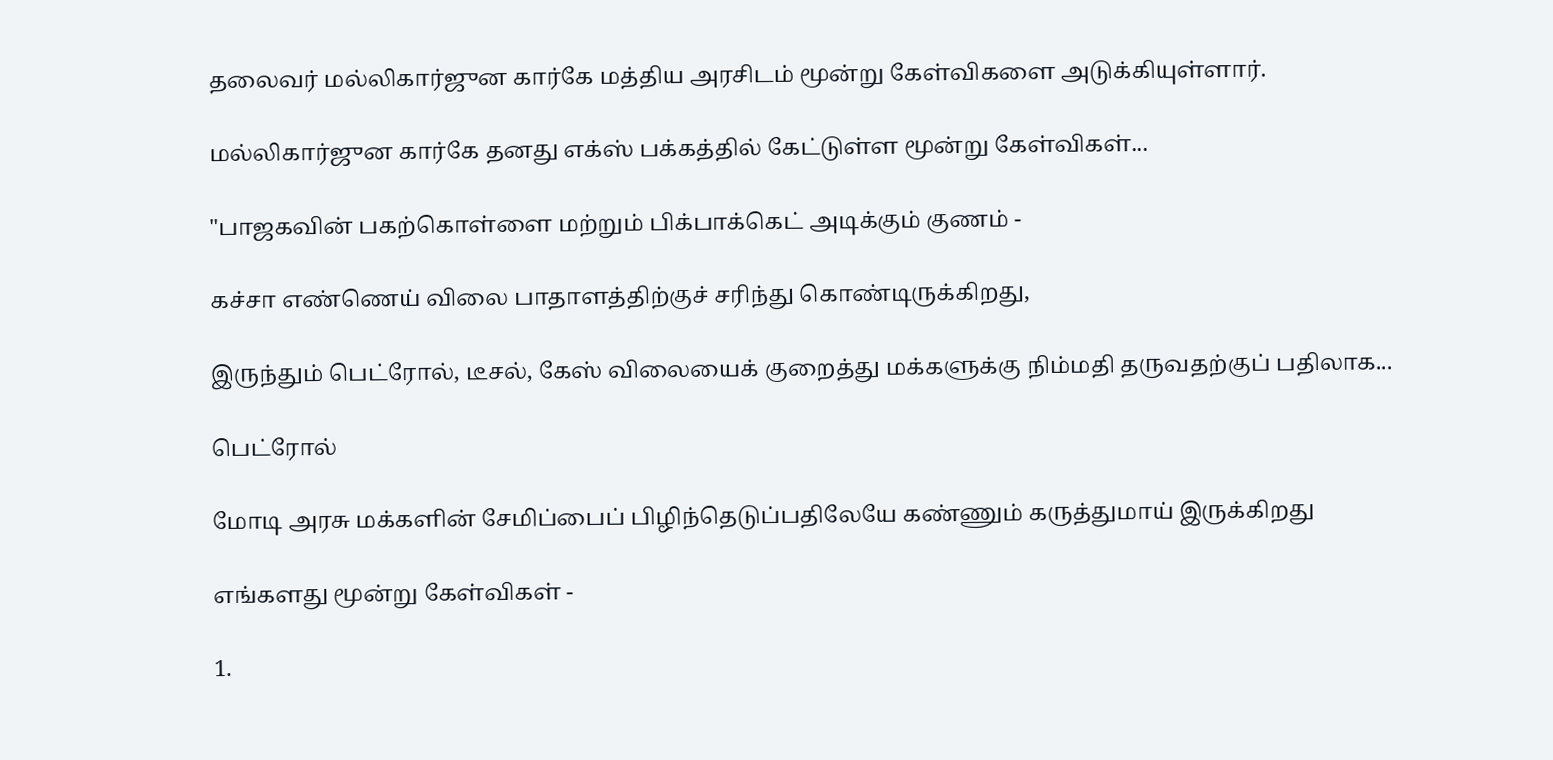தலைவர் மல்லிகார்ஜுன கார்கே மத்திய அரசிடம் மூன்று கேள்விகளை அடுக்கியுள்ளார்.

மல்லிகார்ஜுன கார்கே தனது எக்ஸ் பக்கத்தில் கேட்டுள்ள மூன்று கேள்விகள்...

"பாஜகவின் பகற்கொள்ளை மற்றும் பிக்பாக்கெட் அடிக்கும் குணம் -

கச்சா எண்ணெய் விலை பாதாளத்திற்குச் சரிந்து கொண்டிருக்கிறது,

இருந்தும் பெட்ரோல், டீசல், கேஸ் விலையைக் குறைத்து மக்களுக்கு நிம்மதி தருவதற்குப் பதிலாக...

பெட்ரோல்

மோடி அரசு மக்களின் சேமிப்பைப் பிழிந்தெடுப்பதிலேயே கண்ணும் கருத்துமாய் இருக்கிறது

எங்களது மூன்று கேள்விகள் -

1.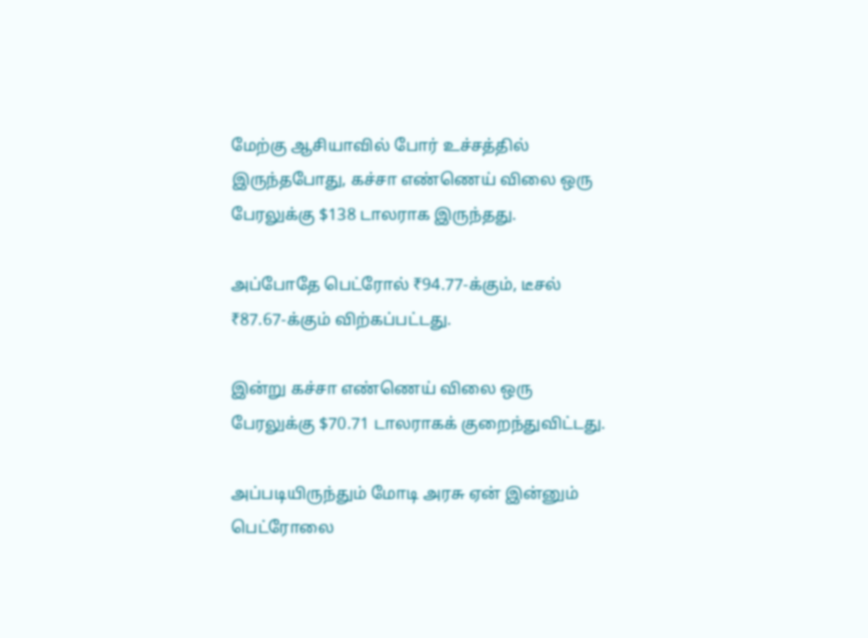மேற்கு ஆசியாவில் போர் உச்சத்தில் இருந்தபோது, கச்சா எண்ணெய் விலை ஒரு பேரலுக்கு $138 டாலராக இருந்தது.

அப்போதே பெட்ரோல் ₹94.77-க்கும், டீசல் ₹87.67-க்கும் விற்கப்பட்டது.

இன்று கச்சா எண்ணெய் விலை ஒரு பேரலுக்கு $70.71 டாலராகக் குறைந்துவிட்டது.

அப்படியிருந்தும் மோடி அரசு ஏன் இன்னும் பெட்ரோலை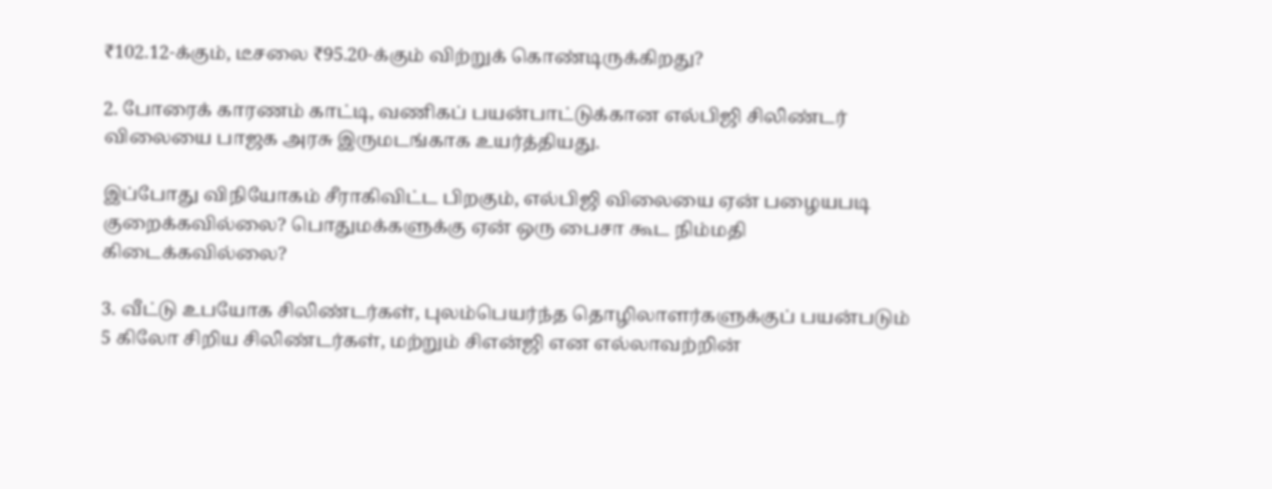₹102.12-க்கும், டீசலை ₹95.20-க்கும் விற்றுக் கொண்டிருக்கிறது?

2. போரைக் காரணம் காட்டி, வணிகப் பயன்பாட்டுக்கான எல்பிஜி சிலிண்டர் விலையை பாஜக அரசு இருமடங்காக உயர்த்தியது.

இப்போது விநியோகம் சீராகிவிட்ட பிறகும், எல்பிஜி விலையை ஏன் பழையபடி குறைக்கவில்லை? பொதுமக்களுக்கு ஏன் ஒரு பைசா கூட நிம்மதி கிடைக்கவில்லை?

3. வீட்டு உபயோக சிலிண்டர்கள், புலம்பெயர்ந்த தொழிலாளர்களுக்குப் பயன்படும் 5 கிலோ சிறிய சிலிண்டர்கள், மற்றும் சிஎன்ஜி என எல்லாவற்றின்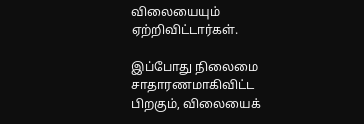விலையையும் ஏற்றிவிட்டார்கள்.

இப்போது நிலைமை சாதாரணமாகிவிட்ட பிறகும், விலையைக்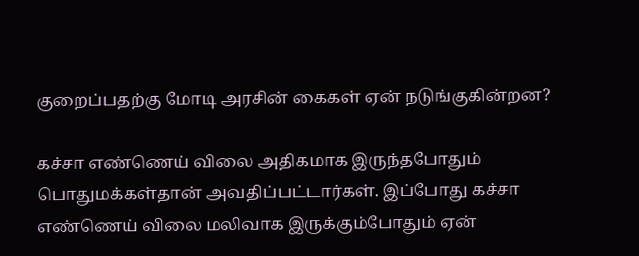குறைப்பதற்கு மோடி அரசின் கைகள் ஏன் நடுங்குகின்றன?

கச்சா எண்ணெய் விலை அதிகமாக இருந்தபோதும் பொதுமக்கள்தான் அவதிப்பட்டார்கள். இப்போது கச்சா எண்ணெய் விலை மலிவாக இருக்கும்போதும் ஏன்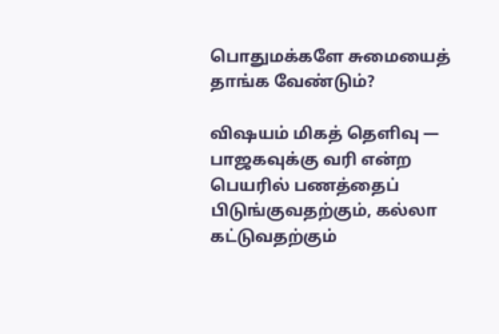பொதுமக்களே சுமையைத் தாங்க வேண்டும்?

விஷயம் மிகத் தெளிவு — பாஜகவுக்கு வரி என்ற பெயரில் பணத்தைப் பிடுங்குவதற்கும், கல்லா கட்டுவதற்கும்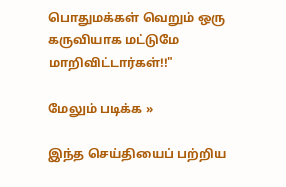பொதுமக்கள் வெறும் ஒரு கருவியாக மட்டுமே மாறிவிட்டார்கள்!!"

மேலும் படிக்க »

இந்த செய்தியைப் பற்றிய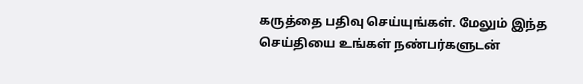கருத்தை பதிவு செய்யுங்கள். மேலும் இந்த செய்தியை உங்கள் நண்பர்களுடன்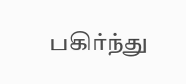பகிர்ந்து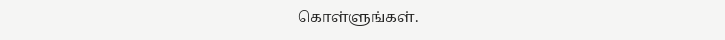கொள்ளுங்கள்.